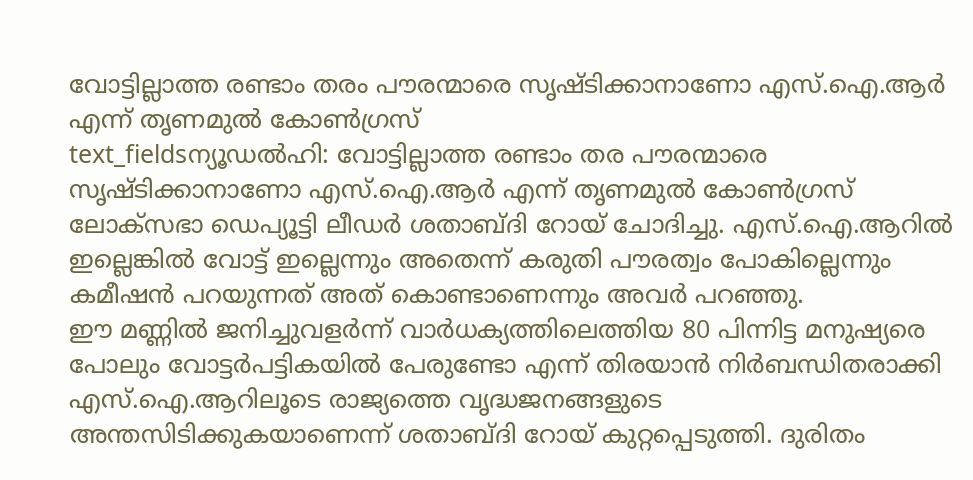വോട്ടില്ലാത്ത രണ്ടാം തരം പൗരന്മാരെ സൃഷ്ടിക്കാനാണോ എസ്.ഐ.ആർ എന്ന് തൃണമുൽ കോൺഗ്രസ്
text_fieldsന്യൂഡൽഹി: വോട്ടില്ലാത്ത രണ്ടാം തര പൗരന്മാരെ സൃഷ്ടിക്കാനാണോ എസ്.ഐ.ആർ എന്ന് തൃണമുൽ കോൺഗ്രസ് ലോക്സഭാ ഡെപ്യൂട്ടി ലീഡർ ശതാബ്ദി റോയ് ചോദിച്ചു. എസ്.ഐ.ആറിൽ ഇല്ലെങ്കിൽ വോട്ട് ഇല്ലെന്നും അതെന്ന് കരുതി പൗരത്വം പോകില്ലെന്നും കമീഷൻ പറയുന്നത് അത് കൊണ്ടാണെന്നും അവർ പറഞ്ഞു.
ഈ മണ്ണിൽ ജനിച്ചുവളർന്ന് വാർധക്യത്തിലെത്തിയ 80 പിന്നിട്ട മനുഷ്യരെ പോലും വോട്ടർപട്ടികയിൽ പേരുണ്ടോ എന്ന് തിരയാൻ നിർബന്ധിതരാക്കി എസ്.ഐ.ആറിലൂടെ രാജ്യത്തെ വൃദ്ധജനങ്ങളുടെ അന്തസിടിക്കുകയാണെന്ന് ശതാബ്ദി റോയ് കുറ്റപ്പെടുത്തി. ദുരിതം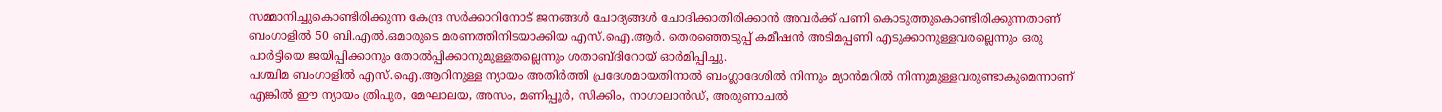സമ്മാനിച്ചുകൊണ്ടിരിക്കുന്ന കേന്ദ്ര സർക്കാറിനോട് ജനങ്ങൾ ചോദ്യങ്ങൾ ചോദിക്കാതിരിക്കാൻ അവർക്ക് പണി കൊടുത്തുകൊണ്ടിരിക്കുന്നതാണ് ബംഗാളിൽ 50 ബി.എൽ.ഒമാരുടെ മരണത്തിനിടയാക്കിയ എസ്.ഐ.ആർ. തെരഞ്ഞെടുപ്പ് കമീഷൻ അടിമപ്പണി എടുക്കാനുള്ളവരല്ലെന്നും ഒരു പാർട്ടിയെ ജയിപ്പിക്കാനും തോൽപ്പിക്കാനുമുള്ളതല്ലെന്നും ശതാബ്ദിറോയ് ഓർമിപ്പിച്ചു.
പശ്ചിമ ബംഗാളിൽ എസ്.ഐ.ആറിനുള്ള ന്യായം അതിർത്തി പ്രദേശമായതിനാൽ ബംഗ്ലാദേശിൽ നിന്നും മ്യാൻമറിൽ നിന്നുമുള്ളവരുണ്ടാകുമെന്നാണ് എങ്കിൽ ഈ ന്യായം ത്രിപുര, മേഘാലയ, അസം, മണിപ്പൂർ, സിക്കിം, നാഗാലാൻഡ്, അരുണാചൽ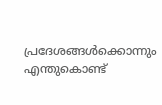പ്രദേശങ്ങൾക്കൊന്നും എന്തുകൊണ്ട്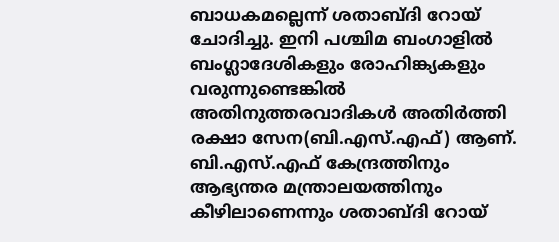ബാധകമല്ലെന്ന് ശതാബ്ദി റോയ് ചോദിച്ചു. ഇനി പശ്ചിമ ബംഗാളിൽ ബംഗ്ലാദേശികളും രോഹിങ്ക്യകളും വരുന്നുണ്ടെങ്കിൽ അതിനുത്തരവാദികൾ അതിർത്തി രക്ഷാ സേന(ബി.എസ്.എഫ്) ആണ്. ബി.എസ്.എഫ് കേന്ദ്രത്തിനും ആഭ്യന്തര മന്ത്രാലയത്തിനും കീഴിലാണെന്നും ശതാബ്ദി റോയ്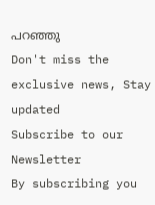പറഞ്ഞു
Don't miss the exclusive news, Stay updated
Subscribe to our Newsletter
By subscribing you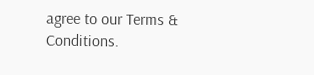agree to our Terms & Conditions.